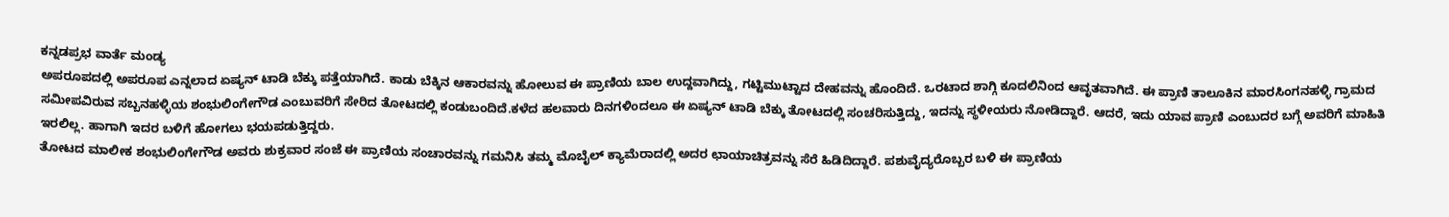ಕನ್ನಡಪ್ರಭ ವಾರ್ತೆ ಮಂಡ್ಯ
ಅಪರೂಪದಲ್ಲಿ ಅಪರೂಪ ಎನ್ನಲಾದ ಏಷ್ಯನ್ ಟಾಡಿ ಬೆಕ್ಕು ಪತ್ತೆಯಾಗಿದೆ. ಕಾಡು ಬೆಕ್ಕಿನ ಆಕಾರವನ್ನು ಹೋಲುವ ಈ ಪ್ರಾಣಿಯ ಬಾಲ ಉದ್ದವಾಗಿದ್ದು, ಗಟ್ಟಿಮುಟ್ಟಾದ ದೇಹವನ್ನು ಹೊಂದಿದೆ. ಒರಟಾದ ಶಾಗ್ಗಿ ಕೂದಲಿನಿಂದ ಆವೃತವಾಗಿದೆ. ಈ ಪ್ರಾಣಿ ತಾಲೂಕಿನ ಮಾರಸಿಂಗನಹಳ್ಳಿ ಗ್ರಾಮದ ಸಮೀಪವಿರುವ ಸಬ್ಬನಹಳ್ಳಿಯ ಶಂಭುಲಿಂಗೇಗೌಡ ಎಂಬುವರಿಗೆ ಸೇರಿದ ತೋಟದಲ್ಲಿ ಕಂಡುಬಂದಿದೆ.ಕಳೆದ ಹಲವಾರು ದಿನಗಳಿಂದಲೂ ಈ ಏಷ್ಯನ್ ಟಾಡಿ ಬೆಕ್ಕು ತೋಟದಲ್ಲಿ ಸಂಚರಿಸುತ್ತಿದ್ದು, ಇದನ್ನು ಸ್ಥಳೀಯರು ನೋಡಿದ್ದಾರೆ. ಆದರೆ, ಇದು ಯಾವ ಪ್ರಾಣಿ ಎಂಬುದರ ಬಗ್ಗೆ ಅವರಿಗೆ ಮಾಹಿತಿ ಇರಲಿಲ್ಲ. ಹಾಗಾಗಿ ಇದರ ಬಳಿಗೆ ಹೋಗಲು ಭಯಪಡುತ್ತಿದ್ದರು.
ತೋಟದ ಮಾಲೀಕ ಶಂಭುಲಿಂಗೇಗೌಡ ಅವರು ಶುಕ್ರವಾರ ಸಂಜೆ ಈ ಪ್ರಾಣಿಯ ಸಂಚಾರವನ್ನು ಗಮನಿಸಿ ತಮ್ಮ ಮೊಬೈಲ್ ಕ್ಯಾಮೆರಾದಲ್ಲಿ ಅದರ ಛಾಯಾಚಿತ್ರವನ್ನು ಸೆರೆ ಹಿಡಿದಿದ್ದಾರೆ. ಪಶುವೈದ್ಯರೊಬ್ಬರ ಬಳಿ ಈ ಪ್ರಾಣಿಯ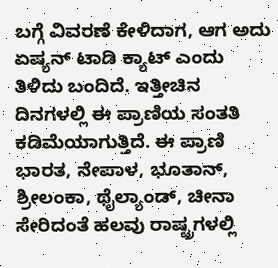ಬಗ್ಗೆ ವಿವರಣೆ ಕೇಳಿದಾಗ, ಆಗ ಅದು ಏಷ್ಯನ್ ಟಾಡಿ ಕ್ಯಾಟ್ ಎಂದು ತಿಳಿದು ಬಂದಿದೆ. ಇತ್ತೀಚಿನ ದಿನಗಳಲ್ಲಿ ಈ ಪ್ರಾಣಿಯ ಸಂತತಿ ಕಡಿಮೆಯಾಗುತ್ತಿದೆ. ಈ ಪ್ರಾಣಿ ಭಾರತ, ನೇಪಾಳ, ಭೂತಾನ್, ಶ್ರೀಲಂಕಾ, ಥೈಲ್ಯಾಂಡ್, ಚೀನಾ ಸೇರಿದಂತೆ ಹಲವು ರಾಷ್ಟ್ರಗಳಲ್ಲಿ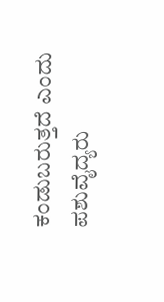ಕಂಡುಬರುತ್ತದೆ ಎಂದು ಪಶುವೈದ್ಯರು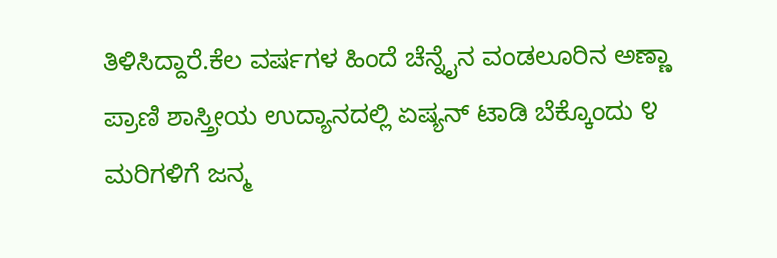ತಿಳಿಸಿದ್ದಾರೆ.ಕೆಲ ವರ್ಷಗಳ ಹಿಂದೆ ಚೆನ್ನೈನ ವಂಡಲೂರಿನ ಅಣ್ಣಾ ಪ್ರಾಣಿ ಶಾಸ್ತ್ರೀಯ ಉದ್ಯಾನದಲ್ಲಿ ಏಷ್ಯನ್ ಟಾಡಿ ಬೆಕ್ಕೊಂದು ೪ ಮರಿಗಳಿಗೆ ಜನ್ಮ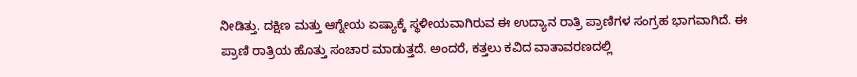ನೀಡಿತ್ತು. ದಕ್ಷಿಣ ಮತ್ತು ಆಗ್ನೇಯ ಏಷ್ಯಾಕ್ಕೆ ಸ್ಥಳೀಯವಾಗಿರುವ ಈ ಉದ್ಯಾನ ರಾತ್ರಿ ಪ್ರಾಣಿಗಳ ಸಂಗ್ರಹ ಭಾಗವಾಗಿದೆ. ಈ ಪ್ರಾಣಿ ರಾತ್ರಿಯ ಹೊತ್ತು ಸಂಚಾರ ಮಾಡುತ್ತದೆ. ಅಂದರೆ, ಕತ್ತಲು ಕವಿದ ವಾತಾವರಣದಲ್ಲಿ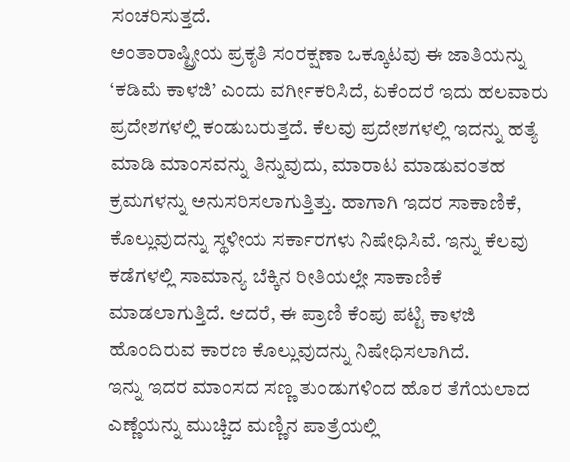ಸಂಚರಿಸುತ್ತದೆ.
ಅಂತಾರಾಷ್ಟ್ರೀಯ ಪ್ರಕೃತಿ ಸಂರಕ್ಷಣಾ ಒಕ್ಕೂಟವು ಈ ಜಾತಿಯನ್ನು ‘ಕಡಿಮೆ ಕಾಳಜಿ’ ಎಂದು ವರ್ಗೀಕರಿಸಿದೆ, ಏಕೆಂದರೆ ಇದು ಹಲವಾರು ಪ್ರದೇಶಗಳಲ್ಲಿ ಕಂಡುಬರುತ್ತದೆ. ಕೆಲವು ಪ್ರದೇಶಗಳಲ್ಲಿ ಇದನ್ನು ಹತ್ಯೆ ಮಾಡಿ ಮಾಂಸವನ್ನು ತಿನ್ನುವುದು, ಮಾರಾಟ ಮಾಡುವಂತಹ ಕ್ರಮಗಳನ್ನು ಅನುಸರಿಸಲಾಗುತ್ತಿತ್ತು. ಹಾಗಾಗಿ ಇದರ ಸಾಕಾಣಿಕೆ, ಕೊಲ್ಲುವುದನ್ನು ಸ್ಥಳೀಯ ಸರ್ಕಾರಗಳು ನಿಷೇಧಿಸಿವೆ. ಇನ್ನು ಕೆಲವು ಕಡೆಗಳಲ್ಲಿ ಸಾಮಾನ್ಯ ಬೆಕ್ಕಿನ ರೀತಿಯಲ್ಲೇ ಸಾಕಾಣಿಕೆ ಮಾಡಲಾಗುತ್ತಿದೆ. ಆದರೆ, ಈ ಪ್ರಾಣಿ ಕೆಂಪು ಪಟ್ಟಿ ಕಾಳಜಿ ಹೊಂದಿರುವ ಕಾರಣ ಕೊಲ್ಲುವುದನ್ನು ನಿಷೇಧಿಸಲಾಗಿದೆ.
ಇನ್ನು ಇದರ ಮಾಂಸದ ಸಣ್ಣ ತುಂಡುಗಳಿಂದ ಹೊರ ತೆಗೆಯಲಾದ ಎಣ್ಣೆಯನ್ನು ಮುಚ್ಚಿದ ಮಣ್ಣಿನ ಪಾತ್ರೆಯಲ್ಲಿ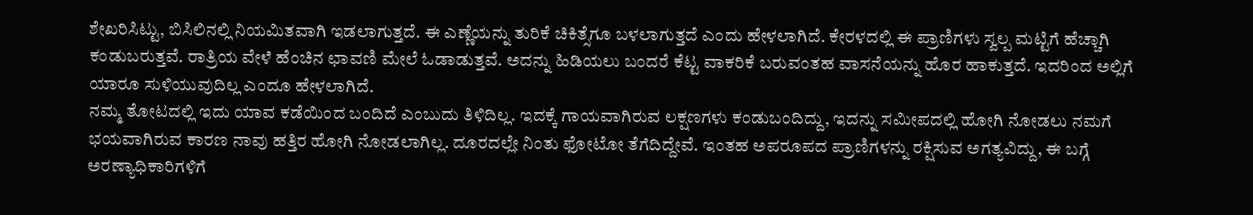ಶೇಖರಿಸಿಟ್ಟು, ಬಿಸಿಲಿನಲ್ಲಿ ನಿಯಮಿತವಾಗಿ ಇಡಲಾಗುತ್ತದೆ. ಈ ಎಣ್ಣೆಯನ್ನು ತುರಿಕೆ ಚಿಕಿತ್ಸೆಗೂ ಬಳಲಾಗುತ್ತದೆ ಎಂದು ಹೇಳಲಾಗಿದೆ. ಕೇರಳದಲ್ಲಿ ಈ ಪ್ರಾಣಿಗಳು ಸ್ವಲ್ಪ ಮಟ್ಟಿಗೆ ಹೆಚ್ಚಾಗಿ ಕಂಡುಬರುತ್ತವೆ. ರಾತ್ರಿಯ ವೇಳೆ ಹೆಂಚಿನ ಛಾವಣಿ ಮೇಲೆ ಓಡಾಡುತ್ತವೆ. ಅದನ್ನು ಹಿಡಿಯಲು ಬಂದರೆ ಕೆಟ್ಟ ವಾಕರಿಕೆ ಬರುವಂತಹ ವಾಸನೆಯನ್ನು ಹೊರ ಹಾಕುತ್ತದೆ. ಇದರಿಂದ ಅಲ್ಲಿಗೆ ಯಾರೂ ಸುಳಿಯುವುದಿಲ್ಲ ಎಂದೂ ಹೇಳಲಾಗಿದೆ.
ನಮ್ಮ ತೋಟದಲ್ಲಿ ಇದು ಯಾವ ಕಡೆಯಿಂದ ಬಂದಿದೆ ಎಂಬುದು ತಿಳಿದಿಲ್ಲ. ಇದಕ್ಕೆ ಗಾಯವಾಗಿರುವ ಲಕ್ಷಣಗಳು ಕಂಡುಬಂದಿದ್ದು, ಇದನ್ನು ಸಮೀಪದಲ್ಲಿ ಹೋಗಿ ನೋಡಲು ನಮಗೆ ಭಯವಾಗಿರುವ ಕಾರಣ ನಾವು ಹತ್ತಿರ ಹೋಗಿ ನೋಡಲಾಗಿಲ್ಲ. ದೂರದಲ್ಲೇ ನಿಂತು ಫೋಟೋ ತೆಗೆದಿದ್ದೇವೆ. ಇಂತಹ ಅಪರೂಪದ ಪ್ರಾಣಿಗಳನ್ನು ರಕ್ಷಿಸುವ ಅಗತ್ಯವಿದ್ದು, ಈ ಬಗ್ಗೆ ಅರಣ್ಯಾಧಿಕಾರಿಗಳಿಗೆ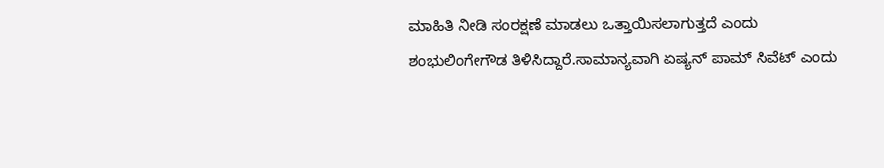ಮಾಹಿತಿ ನೀಡಿ ಸಂರಕ್ಷಣೆ ಮಾಡಲು ಒತ್ತಾಯಿಸಲಾಗುತ್ತದೆ ಎಂದು ಶಂಭುಲಿಂಗೇಗೌಡ ತಿಳಿಸಿದ್ದಾರೆ.ಸಾಮಾನ್ಯವಾಗಿ ಏಷ್ಯನ್ ಪಾಮ್ ಸಿವೆಟ್ ಎಂದು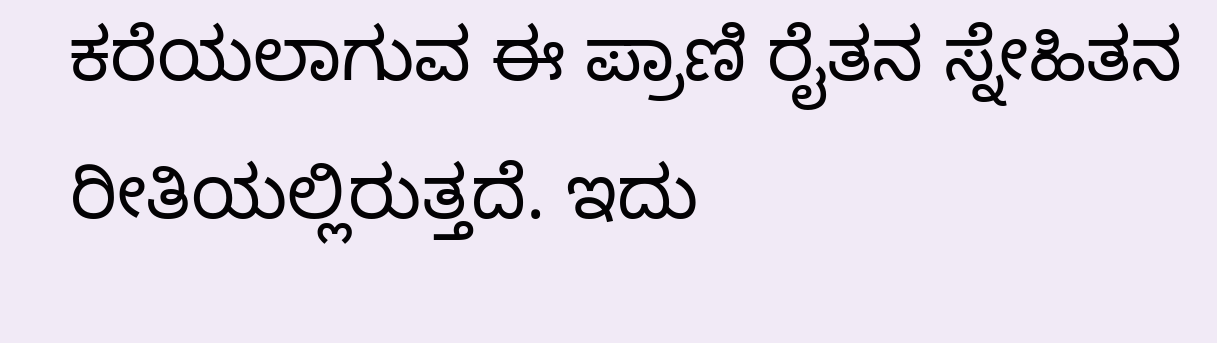ಕರೆಯಲಾಗುವ ಈ ಪ್ರಾಣಿ ರೈತನ ಸ್ನೇಹಿತನ ರೀತಿಯಲ್ಲಿರುತ್ತದೆ. ಇದು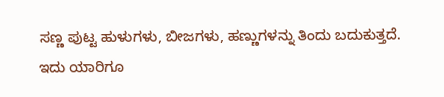ಸಣ್ಣ ಪುಟ್ಟ ಹುಳುಗಳು, ಬೀಜಗಳು, ಹಣ್ಣುಗಳನ್ನು ತಿಂದು ಬದುಕುತ್ತದೆ. ಇದು ಯಾರಿಗೂ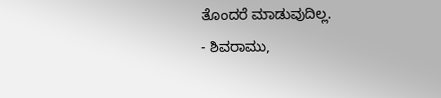ತೊಂದರೆ ಮಾಡುವುದಿಲ್ಲ.
- ಶಿವರಾಮು,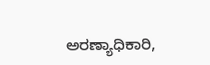ಅರಣ್ಯಾಧಿಕಾರಿ,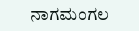ನಾಗಮಂಗಲ